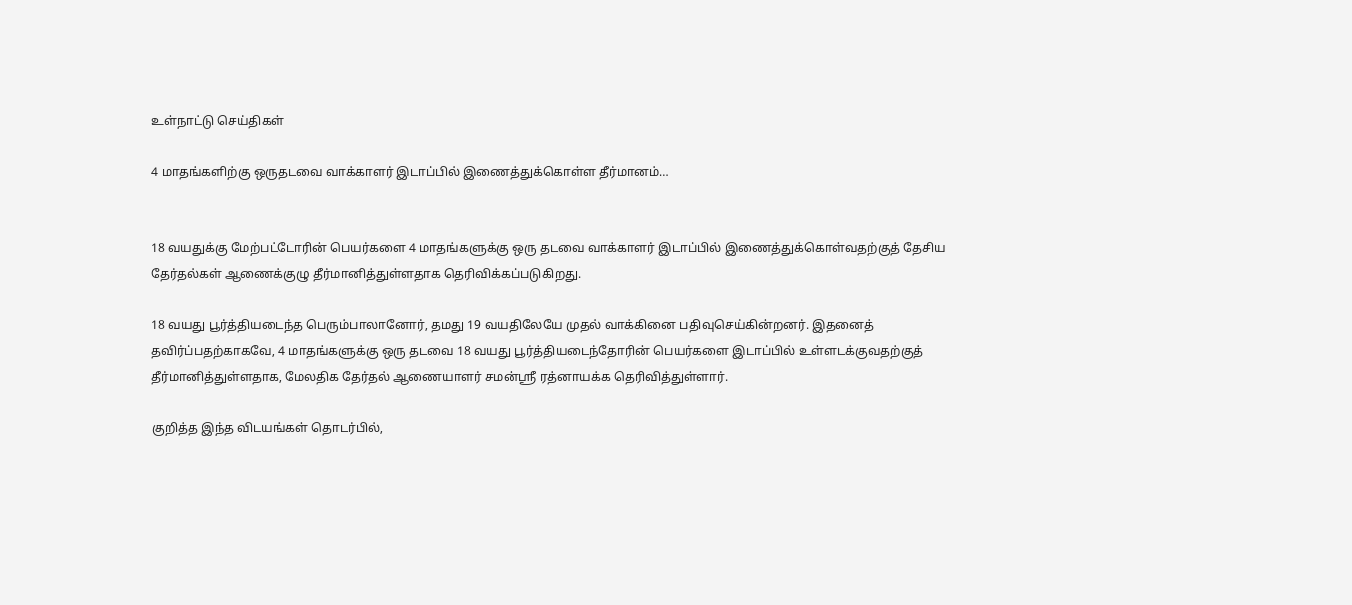உள்நாட்டு செய்திகள்

4 மாதங்களிற்கு ஒருதடவை வாக்காளர் இடாப்பில் இணைத்துக்கொள்ள தீர்மானம்…


18 வயதுக்கு மேற்பட்டோரின் பெயர்களை 4 மாதங்களுக்கு ஒரு தடவை வாக்காளர் இடாப்பில் இணைத்துக்கொள்வதற்குத் தேசிய தேர்தல்கள் ஆணைக்குழு தீர்மானித்துள்ளதாக தெரிவிக்கப்படுகிறது.

18 வயது பூர்த்தியடைந்த பெரும்பாலானோர், தமது 19 வயதிலேயே முதல் வாக்கினை பதிவுசெய்கின்றனர். இதனைத் தவிர்ப்பதற்காகவே, 4 மாதங்களுக்கு ஒரு தடவை 18 வயது பூர்த்தியடைந்தோரின் பெயர்களை இடாப்பில் உள்ளடக்குவதற்குத் தீர்மானித்துள்ளதாக, மேலதிக தேர்தல் ஆணையாளர் சமன்ஶ்ரீ ரத்னாயக்க தெரிவித்துள்ளார்.

குறித்த இந்த விடயங்கள் தொடர்பில்,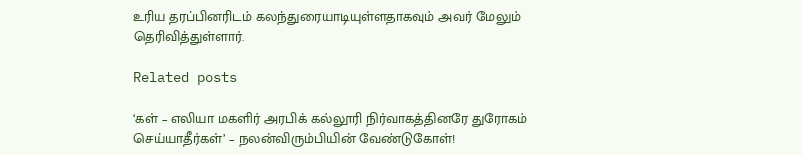உரிய தரப்பினரிடம் கலந்துரையாடியுள்ளதாகவும் அவர் மேலும் தெரிவித்துள்ளார்.

Related posts

‘கள் – எலியா மகளிர் அரபிக் கல்லூரி நிர்வாகத்தினரே துரோகம் செய்யாதீர்கள்’ – நலன்விரும்பியின் வேண்டுகோள்!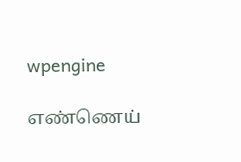wpengine

எண்ணெய்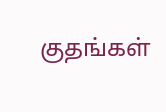குதங்கள்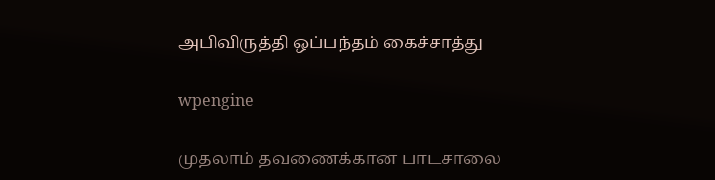அபிவிருத்தி ஒப்பந்தம் கைச்சாத்து

wpengine

முதலாம் தவணைக்கான பாடசாலை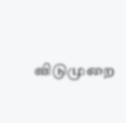விடுமுறை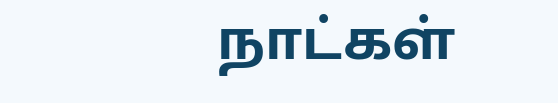நாட்கள்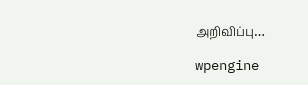அறிவிப்பு…

wpengine